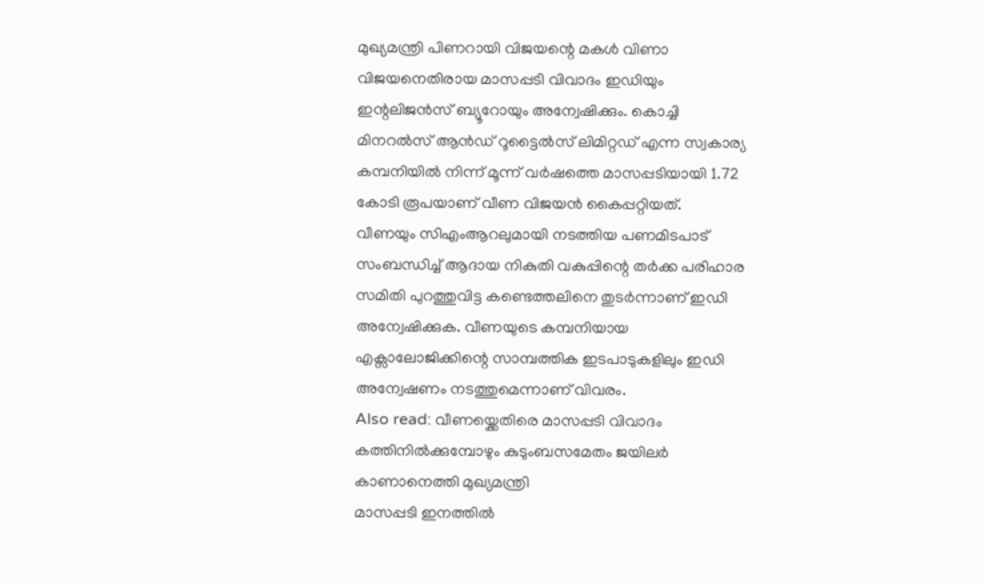മുഖ്യമന്ത്രി പിണറായി വിജയന്റെ മകൾ വിണാ വിജയനെതിരായ മാസപ്പടി വിവാദം ഇഡിയും ഇന്റലിജൻസ് ബ്യൂറോയും അന്വേഷിക്കും. കൊച്ചി മിനറൽസ് ആൻഡ് റൂട്ടൈൽസ് ലിമിറ്റഡ് എന്ന സ്വകാര്യ കമ്പനിയിൽ നിന്ന് മൂന്ന് വർഷത്തെ മാസപ്പടിയായി 1.72 കോടി രൂപയാണ് വീണ വിജയൻ കൈപ്പറ്റിയത്.
വീണയും സിഎംആറലുമായി നടത്തിയ പണമിടപാട് സംബന്ധിച്ച് ആദായ നികുതി വകുപ്പിന്റെ തർക്ക പരിഹാര സമിതി പുറത്തുവിട്ട കണ്ടെത്തലിനെ തുടർന്നാണ് ഇഡി അന്വേഷിക്കുക. വീണയുടെ കമ്പനിയായ എക്സാലോജിക്കിന്റെ സാമ്പത്തിക ഇടപാടുകളിലും ഇഡി അന്വേഷണം നടത്തുമെന്നാണ് വിവരം.
Also read: വീണയ്ക്കെതിരെ മാസപ്പടി വിവാദം കത്തിനിൽക്കുമ്പോഴും കുടുംബസമേതം ജയിലർ കാണാനെത്തി മുഖ്യമന്ത്രി
മാസപ്പടി ഇനത്തിൽ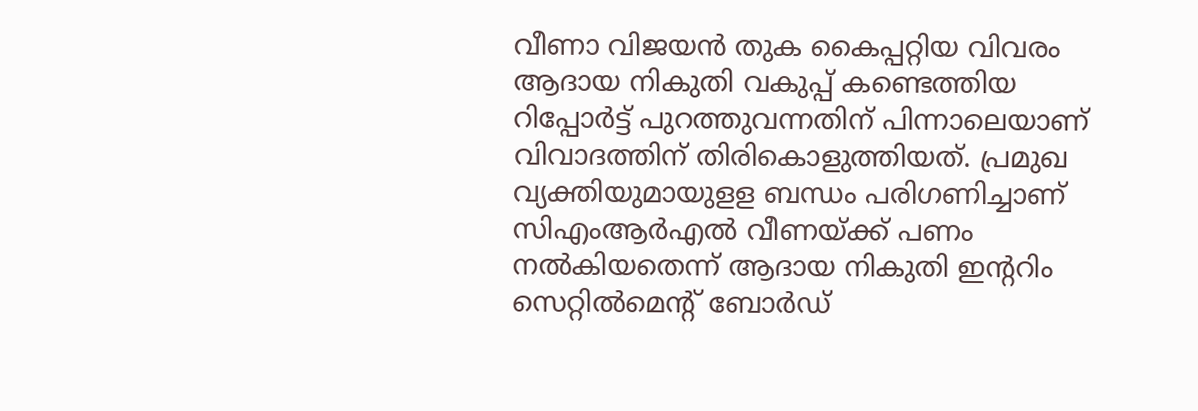വീണാ വിജയൻ തുക കൈപ്പറ്റിയ വിവരം ആദായ നികുതി വകുപ്പ് കണ്ടെത്തിയ റിപ്പോർട്ട് പുറത്തുവന്നതിന് പിന്നാലെയാണ് വിവാദത്തിന് തിരികൊളുത്തിയത്. പ്രമുഖ വ്യക്തിയുമായുളള ബന്ധം പരിഗണിച്ചാണ് സിഎംആർഎൽ വീണയ്ക്ക് പണം നൽകിയതെന്ന് ആദായ നികുതി ഇന്ററിം സെറ്റിൽമെന്റ് ബോർഡ്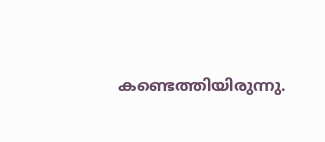കണ്ടെത്തിയിരുന്നു.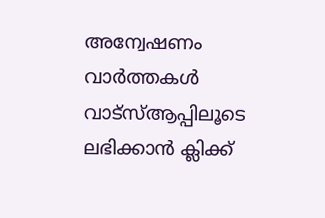അന്വേഷണം വാർത്തകൾ വാട്സ്ആപ്പിലൂടെ ലഭിക്കാൻ ക്ലിക്ക്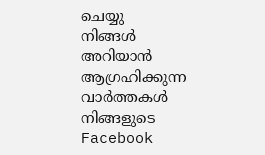ചെയ്യു
നിങ്ങൾ അറിയാൻ ആഗ്രഹിക്കുന്ന വാർത്തകൾ നിങ്ങളുടെ Facebook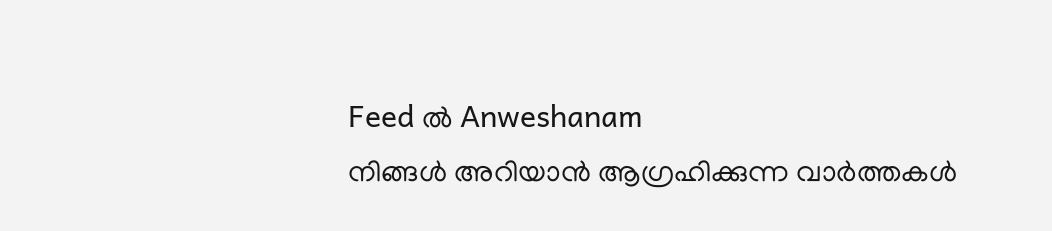Feed ൽ Anweshanam
നിങ്ങൾ അറിയാൻ ആഗ്രഹിക്കുന്ന വാർത്തകൾ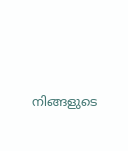നിങ്ങളുടെ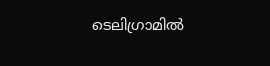ടെലിഗ്രാമിൽ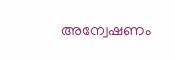അന്വേഷണം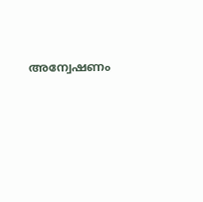അന്വേഷണം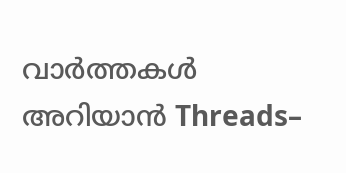വാർത്തകൾ അറിയാൻ Threads–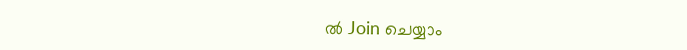ൽ Join ചെയ്യാം